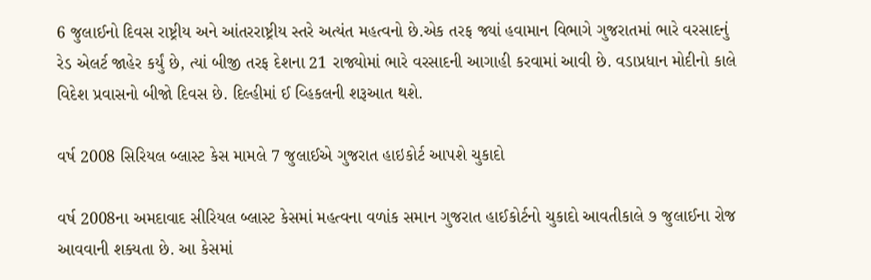6 જુલાઈનો દિવસ રાષ્ટ્રીય અને આંતરરાષ્ટ્રીય સ્તરે અત્યંત મહત્વનો છે.એક તરફ જ્યાં હવામાન વિભાગે ગુજરાતમાં ભારે વરસાદનું રેડ એલર્ટ જાહેર કર્યું છે, ત્યાં બીજી તરફ દેશના 21 રાજ્યોમાં ભારે વરસાદની આગાહી કરવામાં આવી છે. વડાપ્રધાન મોદીનો કાલે વિદેશ પ્રવાસનો બીજો દિવસ છે. દિલ્હીમાં ઈ વ્હિકલની શરૂઆત થશે.

વર્ષ 2008 સિરિયલ બ્લાસ્ટ કેસ મામલે 7 જુલાઈએ ગુજરાત હાઇકોર્ટ આપશે ચુકાદો

વર્ષ 2008ના અમદાવાદ સીરિયલ બ્લાસ્ટ કેસમાં મહત્વના વળાંક સમાન ગુજરાત હાઈકોર્ટનો ચુકાદો આવતીકાલે ૭ જુલાઈના રોજ આવવાની શક્યતા છે. આ કેસમાં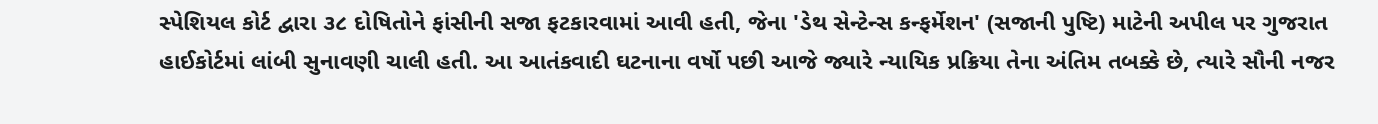સ્પેશિયલ કોર્ટ દ્વારા ૩૮ દોષિતોને ફાંસીની સજા ફટકારવામાં આવી હતી, જેના 'ડેથ સેન્ટેન્સ કન્ફર્મેશન' (સજાની પુષ્ટિ) માટેની અપીલ પર ગુજરાત હાઈકોર્ટમાં લાંબી સુનાવણી ચાલી હતી. આ આતંકવાદી ઘટનાના વર્ષો પછી આજે જ્યારે ન્યાયિક પ્રક્રિયા તેના અંતિમ તબક્કે છે, ત્યારે સૌની નજર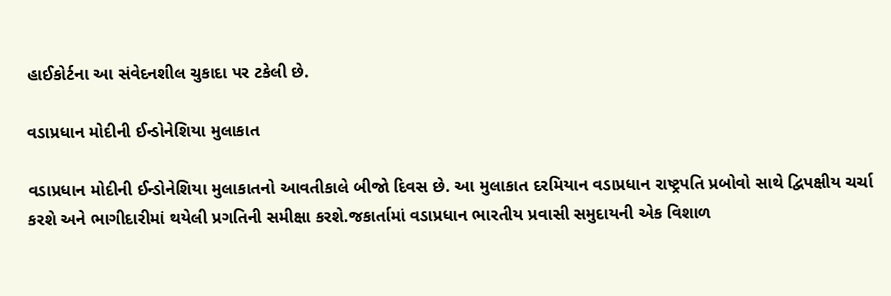હાઈકોર્ટના આ સંવેદનશીલ ચુકાદા પર ટકેલી છે.

વડાપ્રધાન મોદીની ઈન્ડોનેશિયા મુલાકાત

વડાપ્રધાન મોદીની ઈન્ડોનેશિયા મુલાકાતનો આવતીકાલે બીજો દિવસ છે. આ મુલાકાત દરમિયાન વડાપ્રધાન રાષ્ટ્રપતિ પ્રબોવો સાથે દ્વિપક્ષીય ચર્ચા કરશે અને ભાગીદારીમાં થયેલી પ્રગતિની સમીક્ષા કરશે.જકાર્તામાં વડાપ્રધાન ભારતીય પ્રવાસી સમુદાયની એક વિશાળ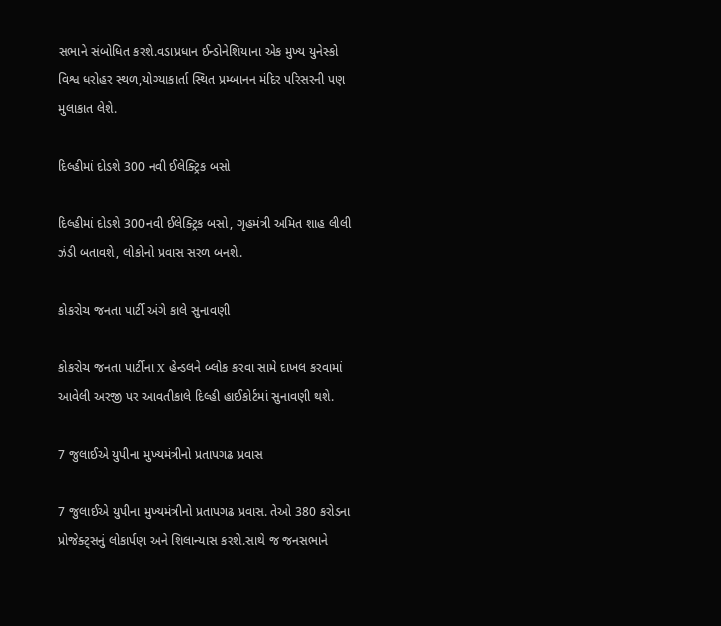સભાને સંબોધિત કરશે.વડાપ્રધાન ઈન્ડોનેશિયાના એક મુખ્ય યુનેસ્કો વિશ્વ ધરોહર સ્થળ,યોગ્યાકાર્તા સ્થિત પ્રમ્બાનન મંદિર પરિસરની પણ મુલાકાત લેશે.

દિલ્હીમાં દોડશે 300 નવી ઈલેક્ટ્રિક બસો

દિલ્હીમાં દોડશે 300નવી ઈલેક્ટ્રિક બસો, ગૃહમંત્રી અમિત શાહ લીલી ઝંડી બતાવશે, લોકોનો પ્રવાસ સરળ બનશે.

કોકરોચ જનતા પાર્ટી અંગે કાલે સુનાવણી

કોકરોચ જનતા પાર્ટીના X હેન્ડલને બ્લોક કરવા સામે દાખલ કરવામાં આવેલી અરજી પર આવતીકાલે દિલ્હી હાઈકોર્ટમાં સુનાવણી થશે.

7 જુલાઈએ યુપીના મુખ્યમંત્રીનો પ્રતાપગઢ પ્રવાસ

7 જુલાઈએ યુપીના મુખ્યમંત્રીનો પ્રતાપગઢ પ્રવાસ. તેઓ 380 કરોડના પ્રોજેક્ટ્સનું લોકાર્પણ અને શિલાન્યાસ કરશે.સાથે જ જનસભાને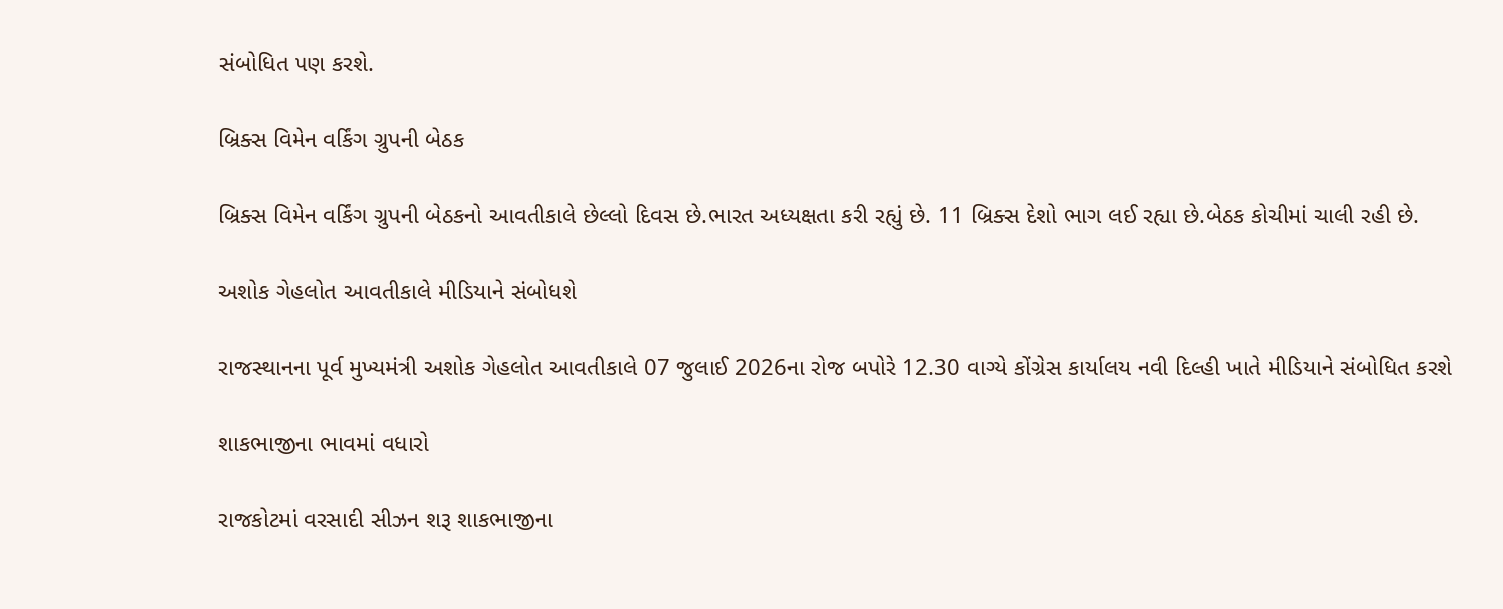સંબોધિત પણ કરશે.

બ્રિક્સ વિમેન વર્કિંગ ગ્રુપની બેઠક

બ્રિક્સ વિમેન વર્કિંગ ગ્રુપની બેઠકનો આવતીકાલે છેલ્લો દિવસ છે.ભારત અધ્યક્ષતા કરી રહ્યું છે. 11 બ્રિક્સ દેશો ભાગ લઈ રહ્યા છે.બેઠક કોચીમાં ચાલી રહી છે.

અશોક ગેહલોત આવતીકાલે મીડિયાને સંબોધશે

રાજસ્થાનના પૂર્વ મુખ્યમંત્રી અશોક ગેહલોત આવતીકાલે 07 જુલાઈ 2026ના રોજ બપોરે 12.30 વાગ્યે કોંગ્રેસ કાર્યાલય નવી દિલ્હી ખાતે મીડિયાને સંબોધિત કરશે

શાકભાજીના ભાવમાં વધારો

રાજકોટમાં વરસાદી સીઝન શરૂ શાકભાજીના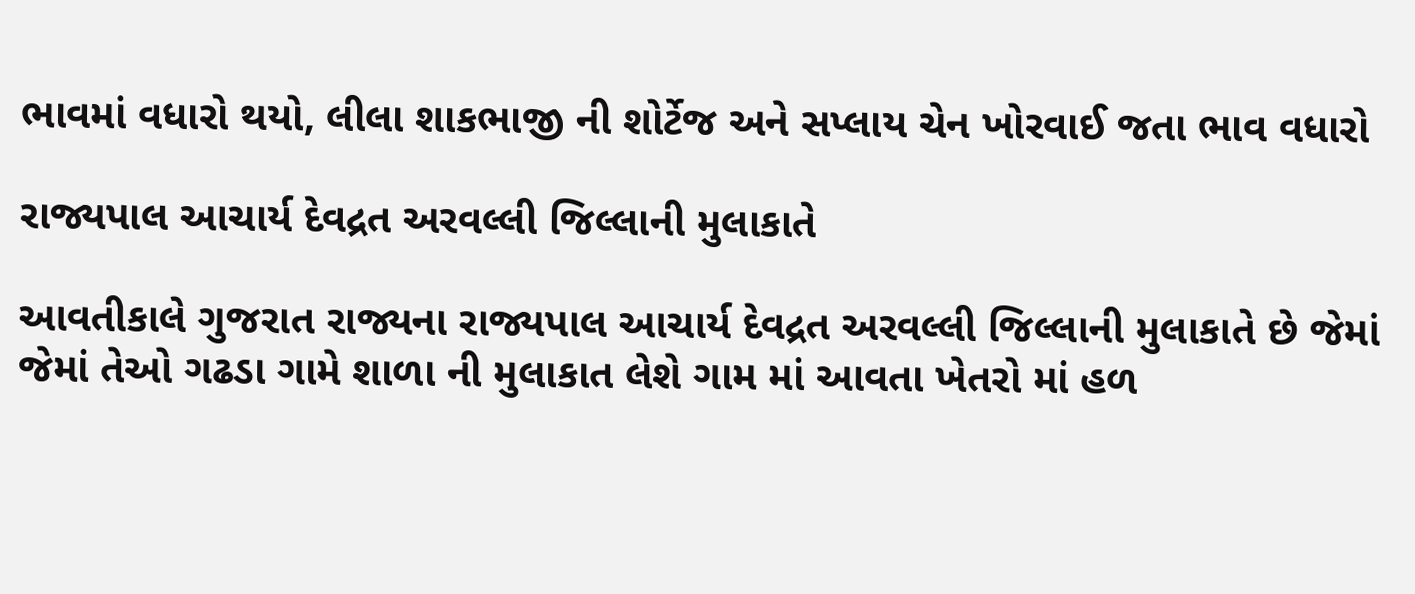ભાવમાં વધારો થયો, લીલા શાકભાજી ની શોર્ટેજ અને સપ્લાય ચેન ખોરવાઈ જતા ભાવ વધારો

રાજ્યપાલ આચાર્ય દેવદ્રત અરવલ્લી જિલ્લાની મુલાકાતે

આવતીકાલે ગુજરાત રાજ્યના રાજ્યપાલ આચાર્ય દેવદ્રત અરવલ્લી જિલ્લાની મુલાકાતે છે જેમાં જેમાં તેઓ ગઢડા ગામે શાળા ની મુલાકાત લેશે ગામ માં આવતા ખેતરો માં હળ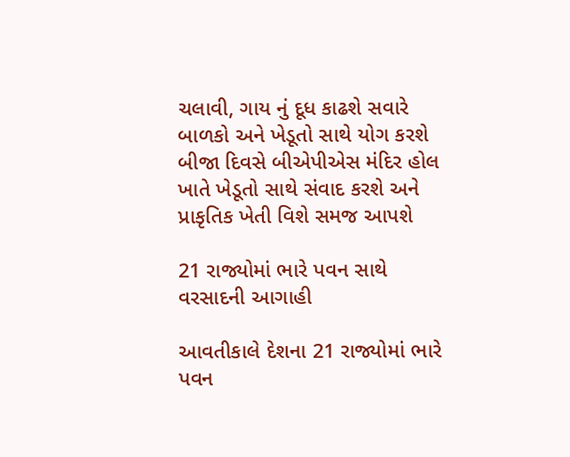ચલાવી, ગાય નું દૂધ કાઢશે સવારે બાળકો અને ખેડૂતો સાથે યોગ કરશે બીજા દિવસે બીએપીએસ મંદિર હોલ ખાતે ખેડૂતો સાથે સંવાદ કરશે અને પ્રાકૃતિક ખેતી વિશે સમજ આપશે

21 રાજ્યોમાં ભારે પવન સાથે વરસાદની આગાહી

આવતીકાલે દેશના 21 રાજ્યોમાં ભારે પવન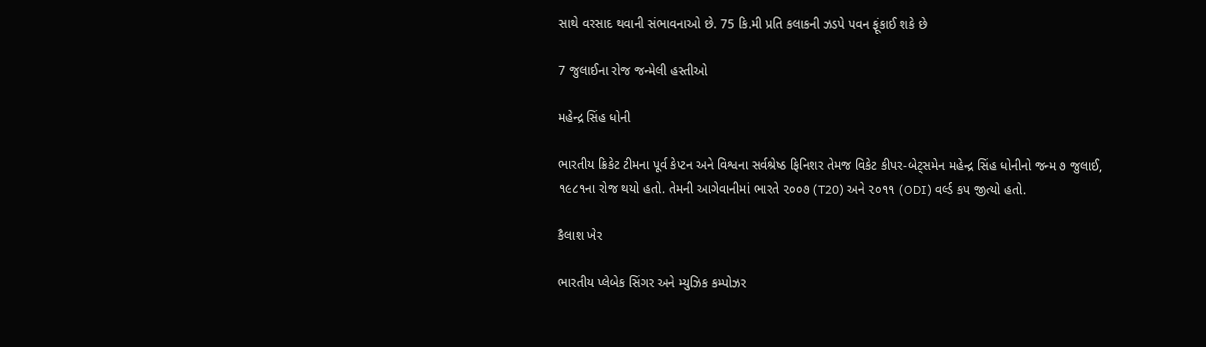સાથે વરસાદ થવાની સંભાવનાઓ છે. 75 કિ.મી પ્રતિ કલાકની ઝડપે પવન ફૂંકાઈ શકે છે

7 જુલાઈના રોજ જન્મેલી હસ્તીઓ

મહેન્દ્ર સિંહ ધોની

ભારતીય ક્રિકેટ ટીમના પૂર્વ કેપ્ટન અને વિશ્વના સર્વશ્રેષ્ઠ ફિનિશર તેમજ વિકેટ કીપર-બેટ્સમેન મહેન્દ્ર સિંહ ધોનીનો જન્મ ૭ જુલાઈ, ૧૯૮૧ના રોજ થયો હતો. તેમની આગેવાનીમાં ભારતે ૨૦૦૭ (T20) અને ૨૦૧૧ (ODI) વર્લ્ડ કપ જીત્યો હતો.

કૈલાશ ખેર

ભારતીય પ્લેબેક સિંગર અને મ્યુઝિક કમ્પોઝર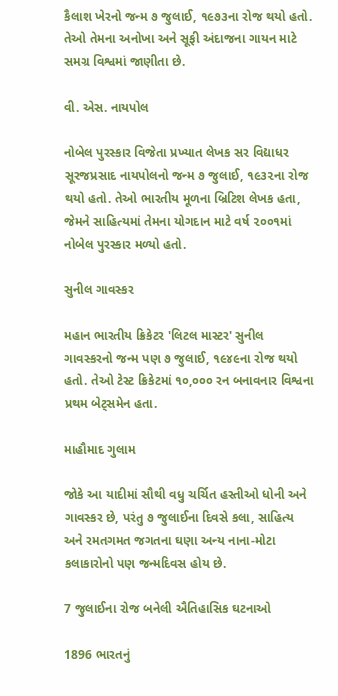કૈલાશ ખેરનો જન્મ ૭ જુલાઈ, ૧૯૭૩ના રોજ થયો હતો. તેઓ તેમના અનોખા અને સૂફી અંદાજના ગાયન માટે સમગ્ર વિશ્વમાં જાણીતા છે.

વી. એસ. નાયપોલ

નોબેલ પુરસ્કાર વિજેતા પ્રખ્યાત લેખક સર વિદ્યાધર સૂરજપ્રસાદ નાયપોલનો જન્મ ૭ જુલાઈ, ૧૯૩૨ના રોજ થયો હતો. તેઓ ભારતીય મૂળના બ્રિટિશ લેખક હતા, જેમને સાહિત્યમાં તેમના યોગદાન માટે વર્ષ ૨૦૦૧માં નોબેલ પુરસ્કાર મળ્યો હતો.

સુનીલ ગાવસ્કર

મહાન ભારતીય ક્રિકેટર 'લિટલ માસ્ટર' સુનીલ ગાવસ્કરનો જન્મ પણ ૭ જુલાઈ, ૧૯૪૯ના રોજ થયો હતો. તેઓ ટેસ્ટ ક્રિકેટમાં ૧૦,૦૦૦ રન બનાવનાર વિશ્વના પ્રથમ બેટ્સમેન હતા.

માહૌમાદ ગુલામ

જોકે આ યાદીમાં સૌથી વધુ ચર્ચિત હસ્તીઓ ધોની અને ગાવસ્કર છે, પરંતુ ૭ જુલાઈના દિવસે કલા, સાહિત્ય અને રમતગમત જગતના ઘણા અન્ય નાના-મોટા કલાકારોનો પણ જન્મદિવસ હોય છે.

7 જુલાઈના રોજ બનેલી ઐતિહાસિક ઘટનાઓ

1896 ભારતનું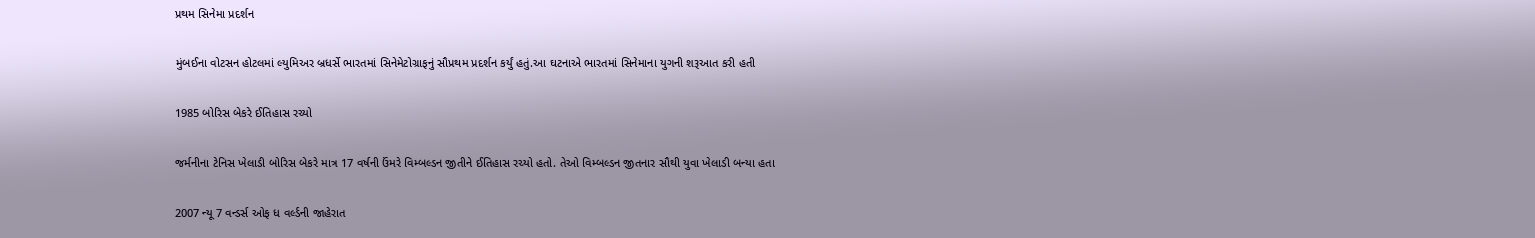પ્રથમ સિનેમા પ્રદર્શન

મુંબઈના વોટસન હોટલમાં લ્યુમિઅર બ્રધર્સે ભારતમાં સિનેમેટોગ્રાફનું સૌપ્રથમ પ્રદર્શન કર્યું હતું.આ ઘટનાએ ભારતમાં સિનેમાના યુગની શરૂઆત કરી હતી

1985 બોરિસ બેકરે ઈતિહાસ રચ્યો

જર્મનીના ટેનિસ ખેલાડી બોરિસ બેકરે માત્ર 17 વર્ષની ઉંમરે વિમ્બલ્ડન જીતીને ઈતિહાસ રચ્યો હતો. તેઓ વિમ્બલ્ડન જીતનાર સૌથી યુવા ખેલાડી બન્યા હતા

2007 ન્યૂ 7 વન્ડર્સ ઓફ ધ વર્લ્ડની જાહેરાત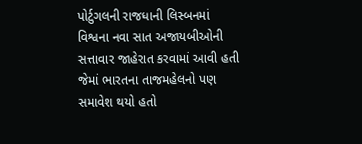પોર્ટુગલની રાજધાની લિસ્બનમાં વિશ્વના નવા સાત અજાયબીઓની સત્તાવાર જાહેરાત કરવામાં આવી હતી જેમાં ભારતના તાજમહેલનો પણ સમાવેશ થયો હતો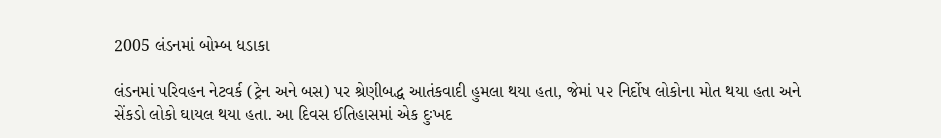2005 લંડનમાં બોમ્બ ધડાકા

લંડનમાં પરિવહન નેટવર્ક (ટ્રેન અને બસ) પર શ્રેણીબદ્ધ આતંકવાદી હુમલા થયા હતા, જેમાં ૫૨ નિર્દોષ લોકોના મોત થયા હતા અને સેંકડો લોકો ઘાયલ થયા હતા. આ દિવસ ઈતિહાસમાં એક દુઃખદ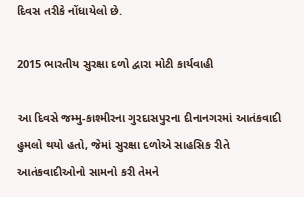દિવસ તરીકે નોંધાયેલો છે.

2015 ભારતીય સુરક્ષા દળો દ્વારા મોટી કાર્યવાહી

આ દિવસે જમ્મુ-કાશ્મીરના ગુરદાસપુરના દીનાનગરમાં આતંકવાદી હુમલો થયો હતો, જેમાં સુરક્ષા દળોએ સાહસિક રીતે આતંકવાદીઓનો સામનો કરી તેમને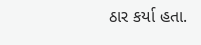ઠાર કર્યા હતા.